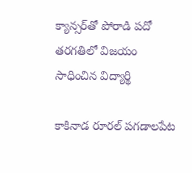క్యాన్సర్‌తో పోరాడి పదో తరగతిలో విజయం సాధించిన విద్యార్థి

కాకినాడ రూరల్ పగడాలపేట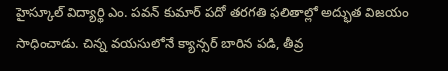హైస్కూల్ విద్యార్థి ఎం. పవన్ కుమార్ పదో తరగతి ఫలితాల్లో అద్భుత విజయం సాధించాడు. చిన్న వయసులోనే క్యాన్సర్ బారిన పడి, తీవ్ర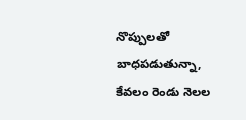నొప్పులతో బాధపడుతున్నా, కేవలం రెండు నెలల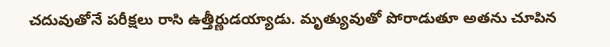చదువుతోనే పరీక్షలు రాసి ఉత్తీర్ణుడయ్యాడు. మృత్యువుతో పోరాడుతూ అతను చూపిన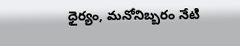ధైర్యం, మనోనిబ్బరం నేటి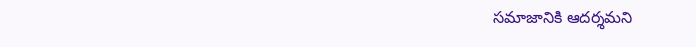సమాజానికి ఆదర్శమని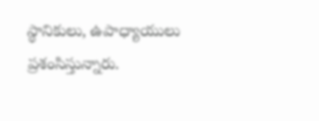స్థానికులు, ఉపాధ్యాయులు ప్రశంసిస్తున్నారు.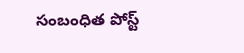సంబంధిత పోస్ట్